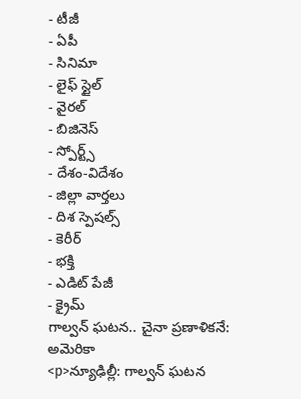- టీజీ
- ఏపీ
- సినిమా
- లైఫ్ స్టైల్
- వైరల్
- బిజినెస్
- స్పోర్ట్స్
- దేశం-విదేశం
- జిల్లా వార్తలు
- దిశ స్పెషల్స్
- కెరీర్
- భక్తి
- ఎడిట్ పేజీ
- క్రైమ్
గాల్వన్ ఘటన.. చైనా ప్రణాళికనే: అమెరికా
<p>న్యూఢిల్లీ: గాల్వన్ ఘటన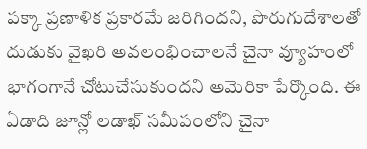పక్కా ప్రణాళిక ప్రకారమే జరిగిందని, పొరుగుదేశాలతో దుడుకు వైఖరి అవలంభించాలనే చైనా వ్యూహంలో భాగంగానే చోటుచేసుకుందని అమెరికా పేర్కొంది. ఈ ఏడాది జూన్లో లడాఖ్ సమీపంలోని చైనా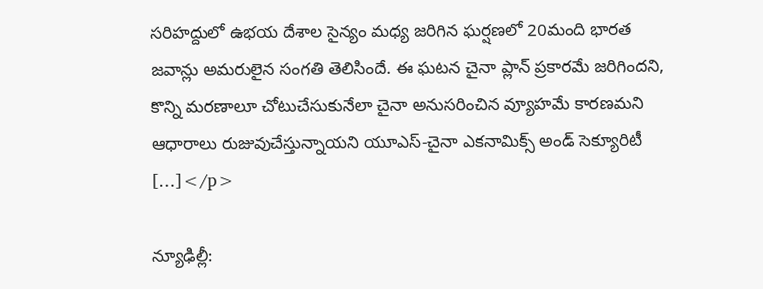సరిహద్దులో ఉభయ దేశాల సైన్యం మధ్య జరిగిన ఘర్షణలో 20మంది భారత జవాన్లు అమరులైన సంగతి తెలిసిందే. ఈ ఘటన చైనా ప్లాన్ ప్రకారమే జరిగిందని, కొన్ని మరణాలూ చోటుచేసుకునేలా చైనా అనుసరించిన వ్యూహమే కారణమని ఆధారాలు రుజువుచేస్తున్నాయని యూఎస్-చైనా ఎకనామిక్స్ అండ్ సెక్యూరిటీ […]</p>

న్యూఢిల్లీ: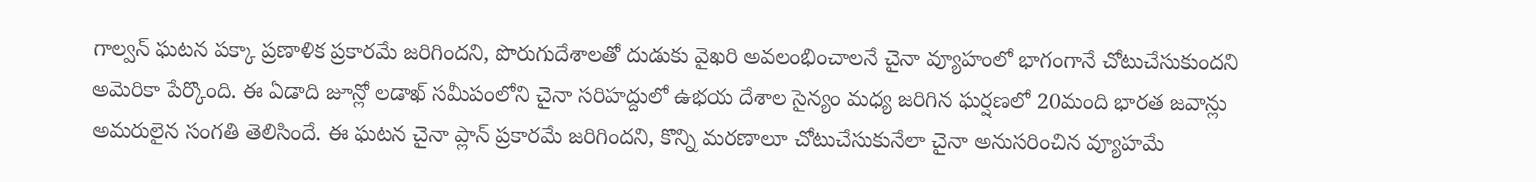గాల్వన్ ఘటన పక్కా ప్రణాళిక ప్రకారమే జరిగిందని, పొరుగుదేశాలతో దుడుకు వైఖరి అవలంభించాలనే చైనా వ్యూహంలో భాగంగానే చోటుచేసుకుందని అమెరికా పేర్కొంది. ఈ ఏడాది జూన్లో లడాఖ్ సమీపంలోని చైనా సరిహద్దులో ఉభయ దేశాల సైన్యం మధ్య జరిగిన ఘర్షణలో 20మంది భారత జవాన్లు అమరులైన సంగతి తెలిసిందే. ఈ ఘటన చైనా ప్లాన్ ప్రకారమే జరిగిందని, కొన్ని మరణాలూ చోటుచేసుకునేలా చైనా అనుసరించిన వ్యూహమే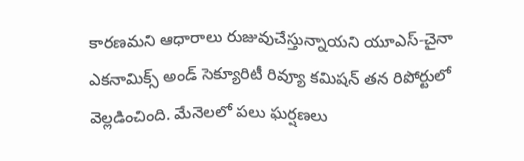కారణమని ఆధారాలు రుజువుచేస్తున్నాయని యూఎస్-చైనా ఎకనామిక్స్ అండ్ సెక్యూరిటీ రివ్యూ కమిషన్ తన రిపోర్టులో వెల్లడించింది. మేనెలలో పలు ఘర్షణలు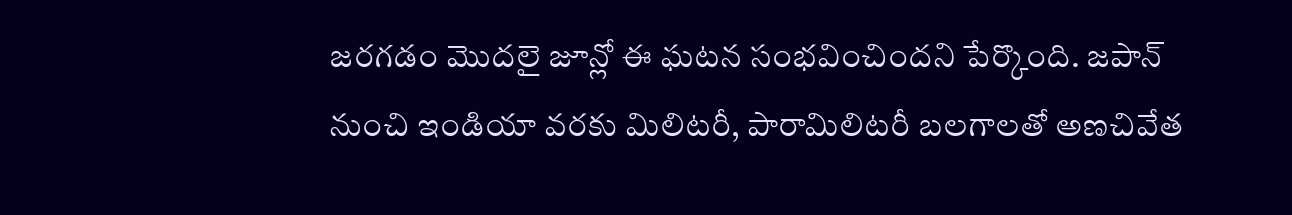జరగడం మొదలై జూన్లో ఈ ఘటన సంభవించిందని పేర్కొంది. జపాన్ నుంచి ఇండియా వరకు మిలిటరీ, పారామిలిటరీ బలగాలతో అణచివేత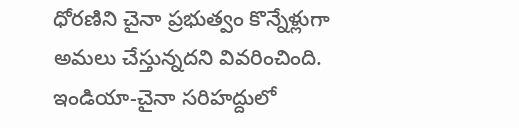ధోరణిని చైనా ప్రభుత్వం కొన్నేళ్లుగా అమలు చేస్తున్నదని వివరించింది. ఇండియా-చైనా సరిహద్దులో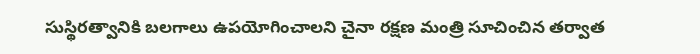సుస్థిరత్వానికి బలగాలు ఉపయోగించాలని చైనా రక్షణ మంత్రి సూచించిన తర్వాత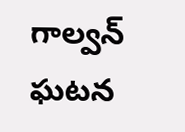గాల్వన్ ఘటన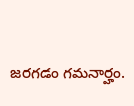జరగడం గమనార్హం.